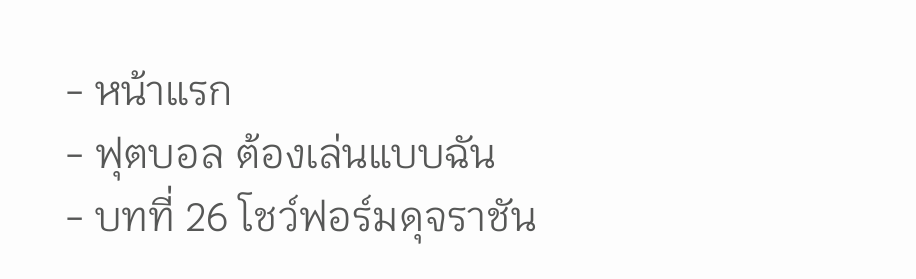- หน้าแรก
- ฟุตบอล ต้องเล่นแบบฉัน
- บทที่ 26 โชว์ฟอร์มดุจราชัน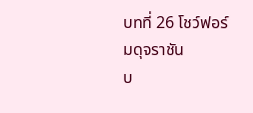บทที่ 26 โชว์ฟอร์มดุจราชัน
บ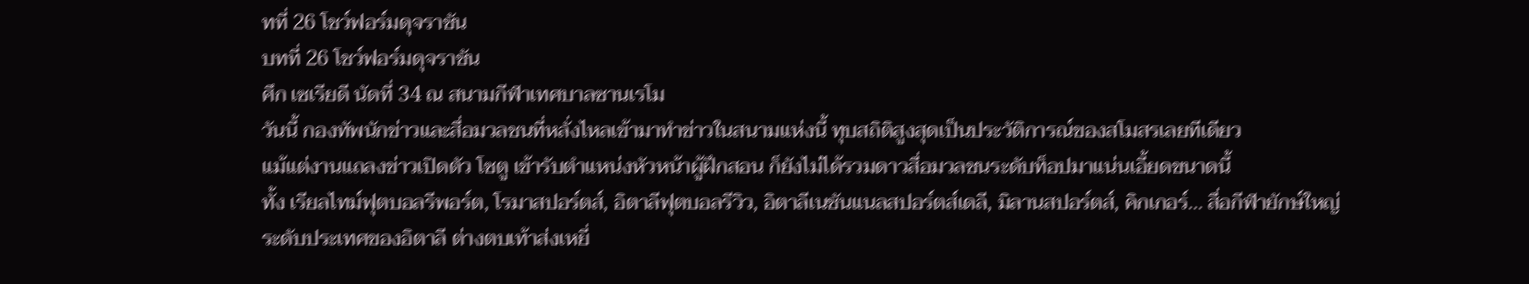ทที่ 26 โชว์ฟอร์มดุจราชัน
บทที่ 26 โชว์ฟอร์มดุจราชัน
ศึก เซเรียดี นัดที่ 34 ณ สนามกีฬาเทศบาลซานเรโม
วันนี้ กองทัพนักข่าวและสื่อมวลชนที่หลั่งไหลเข้ามาทำข่าวในสนามแห่งนี้ ทุบสถิติสูงสุดเป็นประวัติการณ์ของสโมสรเลยทีเดียว
แม้แต่งานแถลงข่าวเปิดตัว โซตู เข้ารับตำแหน่งหัวหน้าผู้ฝึกสอน ก็ยังไม่ได้รวมดาวสื่อมวลชนระดับท็อปมาแน่นเอี้ยดขนาดนี้
ทั้ง เรียลไทม์ฟุตบอลรีพอร์ต, โรมาสปอร์ตส์, อิตาลีฟุตบอลรีวิว, อิตาลีเนชันแนลสปอร์ตส์เดลี, มิลานสปอร์ตส์, คิกเกอร์... สื่อกีฬายักษ์ใหญ่ระดับประเทศของอิตาลี ต่างตบเท้าส่งเหยี่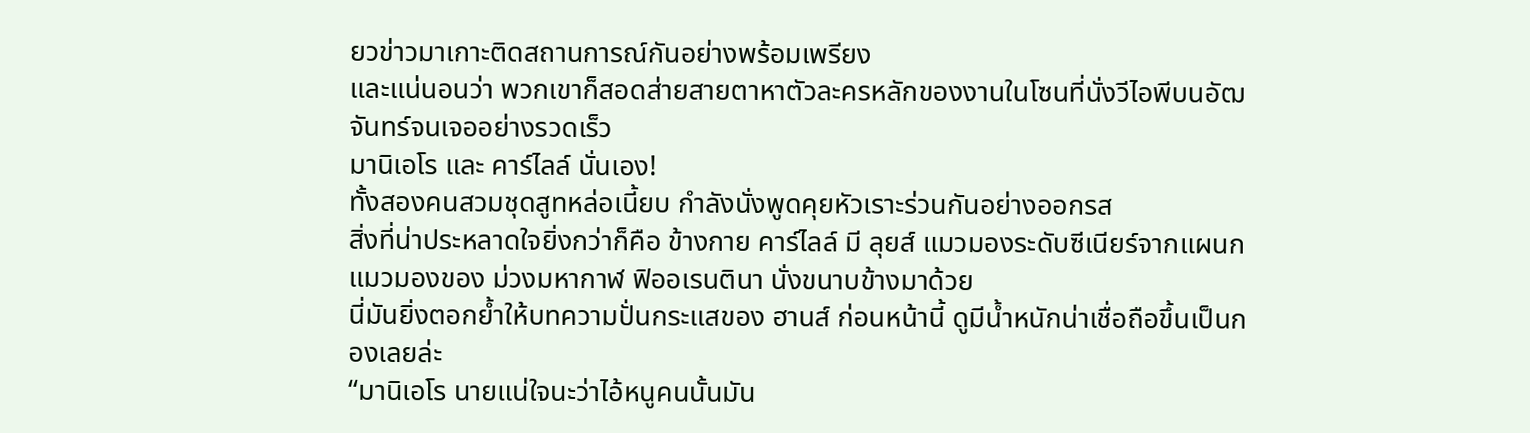ยวข่าวมาเกาะติดสถานการณ์กันอย่างพร้อมเพรียง
และแน่นอนว่า พวกเขาก็สอดส่ายสายตาหาตัวละครหลักของงานในโซนที่นั่งวีไอพีบนอัฒจันทร์จนเจออย่างรวดเร็ว
มานิเอโร และ คาร์ไลล์ นั่นเอง!
ทั้งสองคนสวมชุดสูทหล่อเนี้ยบ กำลังนั่งพูดคุยหัวเราะร่วนกันอย่างออกรส
สิ่งที่น่าประหลาดใจยิ่งกว่าก็คือ ข้างกาย คาร์ไลล์ มี ลุยส์ แมวมองระดับซีเนียร์จากแผนกแมวมองของ ม่วงมหากาฬ ฟิออเรนตินา นั่งขนาบข้างมาด้วย
นี่มันยิ่งตอกย้ำให้บทความปั่นกระแสของ ฮานส์ ก่อนหน้านี้ ดูมีน้ำหนักน่าเชื่อถือขึ้นเป็นกองเลยล่ะ
“มานิเอโร นายแน่ใจนะว่าไอ้หนูคนนั้นมัน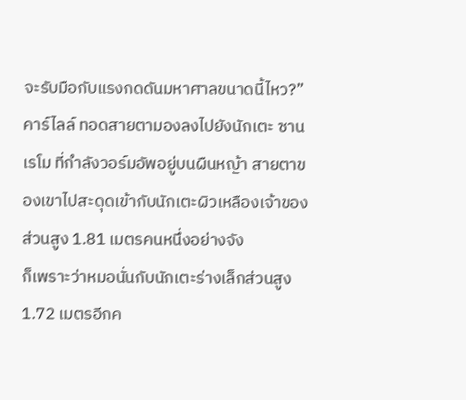จะรับมือกับแรงกดดันมหาศาลขนาดนี้ไหว?” คาร์ไลล์ ทอดสายตามองลงไปยังนักเตะ ซานเรโม ที่กำลังวอร์มอัพอยู่บนผืนหญ้า สายตาของเขาไปสะดุดเข้ากับนักเตะผิวเหลืองเจ้าของส่วนสูง 1.81 เมตรคนหนึ่งอย่างจัง
ก็เพราะว่าหมอนั่นกับนักเตะร่างเล็กส่วนสูง 1.72 เมตรอีกค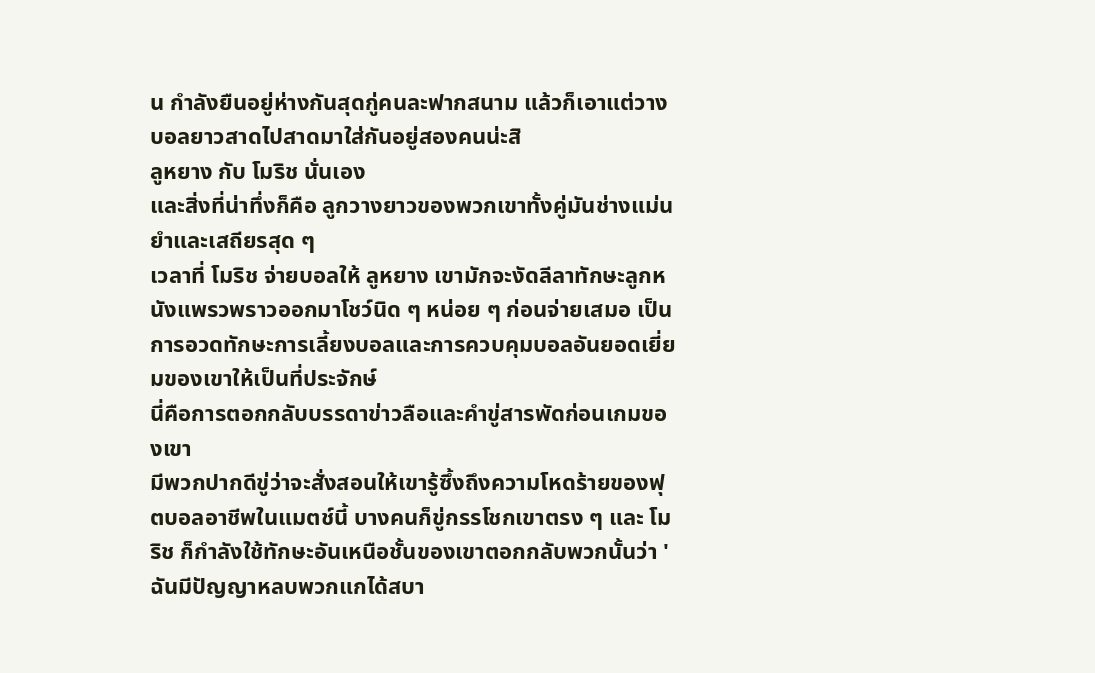น กำลังยืนอยู่ห่างกันสุดกู่คนละฟากสนาม แล้วก็เอาแต่วางบอลยาวสาดไปสาดมาใส่กันอยู่สองคนน่ะสิ
ลูหยาง กับ โมริช นั่นเอง
และสิ่งที่น่าทึ่งก็คือ ลูกวางยาวของพวกเขาทั้งคู่มันช่างแม่นยำและเสถียรสุด ๆ
เวลาที่ โมริช จ่ายบอลให้ ลูหยาง เขามักจะงัดลีลาทักษะลูกหนังแพรวพราวออกมาโชว์นิด ๆ หน่อย ๆ ก่อนจ่ายเสมอ เป็นการอวดทักษะการเลี้ยงบอลและการควบคุมบอลอันยอดเยี่ยมของเขาให้เป็นที่ประจักษ์
นี่คือการตอกกลับบรรดาข่าวลือและคำขู่สารพัดก่อนเกมของเขา
มีพวกปากดีขู่ว่าจะสั่งสอนให้เขารู้ซึ้งถึงความโหดร้ายของฟุตบอลอาชีพในแมตช์นี้ บางคนก็ขู่กรรโชกเขาตรง ๆ และ โมริช ก็กำลังใช้ทักษะอันเหนือชั้นของเขาตอกกลับพวกนั้นว่า 'ฉันมีปัญญาหลบพวกแกได้สบา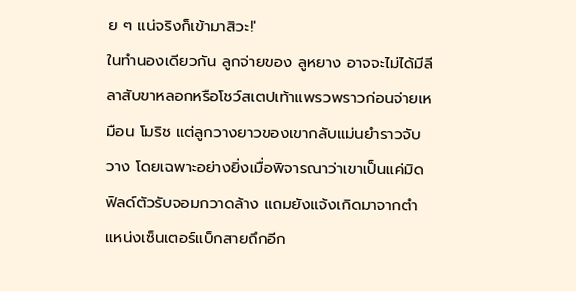ย ๆ แน่จริงก็เข้ามาสิวะ!'
ในทำนองเดียวกัน ลูกจ่ายของ ลูหยาง อาจจะไม่ได้มีลีลาสับขาหลอกหรือโชว์สเตปเท้าแพรวพราวก่อนจ่ายเหมือน โมริช แต่ลูกวางยาวของเขากลับแม่นยำราวจับวาง โดยเฉพาะอย่างยิ่งเมื่อพิจารณาว่าเขาเป็นแค่มิดฟิลด์ตัวรับจอมกวาดล้าง แถมยังแจ้งเกิดมาจากตำแหน่งเซ็นเตอร์แบ็กสายถึกอีก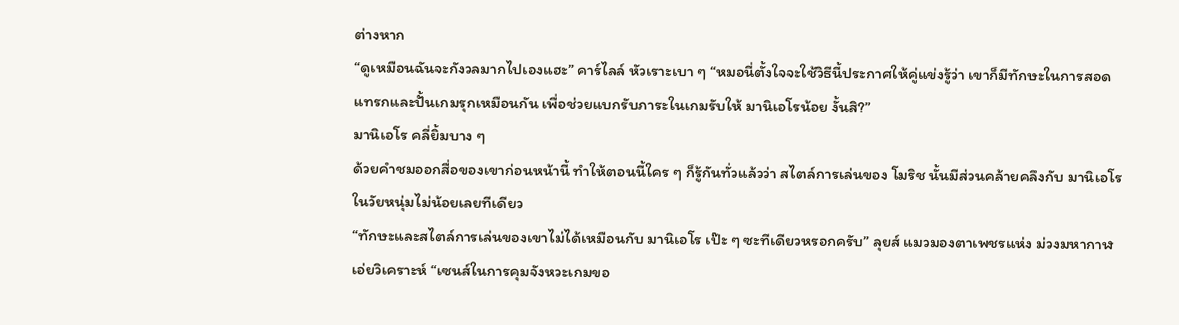ต่างหาก
“ดูเหมือนฉันจะกังวลมากไปเองแฮะ” คาร์ไลล์ หัวเราะเบา ๆ “หมอนี่ตั้งใจจะใช้วิธีนี้ประกาศให้คู่แข่งรู้ว่า เขาก็มีทักษะในการสอดแทรกและปั้นเกมรุกเหมือนกัน เพื่อช่วยแบกรับภาระในเกมรับให้ มานิเอโรน้อย งั้นสิ?”
มานิเอโร คลี่ยิ้มบาง ๆ
ด้วยคำชมออกสื่อของเขาก่อนหน้านี้ ทำให้ตอนนี้ใคร ๆ ก็รู้กันทั่วแล้วว่า สไตล์การเล่นของ โมริช นั้นมีส่วนคล้ายคลึงกับ มานิเอโร ในวัยหนุ่มไม่น้อยเลยทีเดียว
“ทักษะและสไตล์การเล่นของเขาไม่ได้เหมือนกับ มานิเอโร เป๊ะ ๆ ซะทีเดียวหรอกครับ” ลุยส์ แมวมองตาเพชรแห่ง ม่วงมหากาฬ เอ่ยวิเคราะห์ “เซนส์ในการคุมจังหวะเกมขอ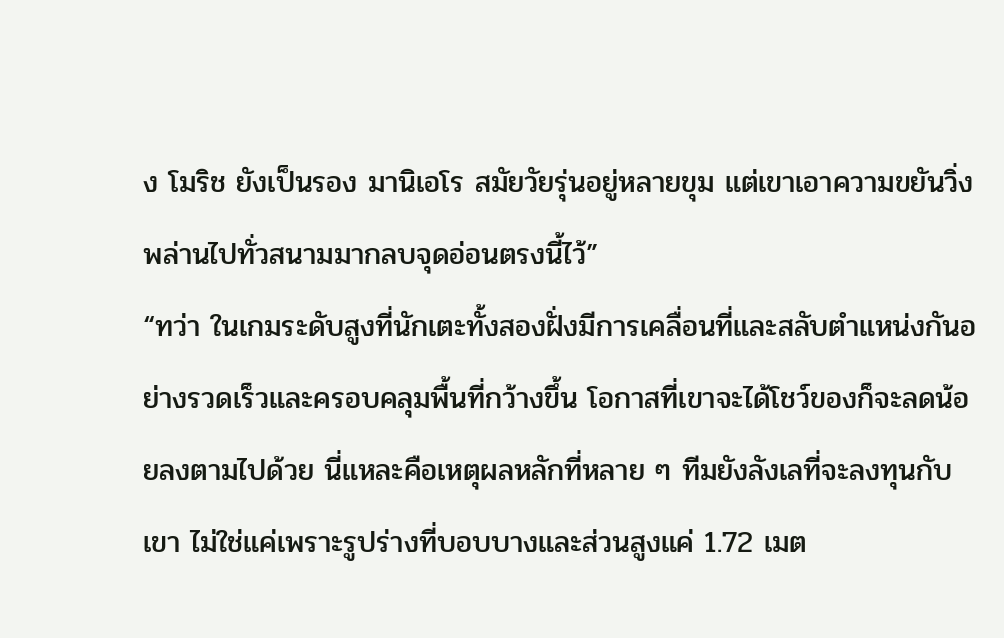ง โมริช ยังเป็นรอง มานิเอโร สมัยวัยรุ่นอยู่หลายขุม แต่เขาเอาความขยันวิ่งพล่านไปทั่วสนามมากลบจุดอ่อนตรงนี้ไว้”
“ทว่า ในเกมระดับสูงที่นักเตะทั้งสองฝั่งมีการเคลื่อนที่และสลับตำแหน่งกันอย่างรวดเร็วและครอบคลุมพื้นที่กว้างขึ้น โอกาสที่เขาจะได้โชว์ของก็จะลดน้อยลงตามไปด้วย นี่แหละคือเหตุผลหลักที่หลาย ๆ ทีมยังลังเลที่จะลงทุนกับเขา ไม่ใช่แค่เพราะรูปร่างที่บอบบางและส่วนสูงแค่ 1.72 เมต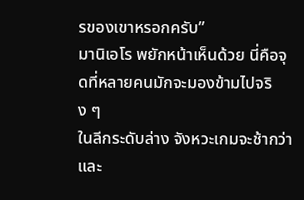รของเขาหรอกครับ”
มานิเอโร พยักหน้าเห็นด้วย นี่คือจุดที่หลายคนมักจะมองข้ามไปจริง ๆ
ในลีกระดับล่าง จังหวะเกมจะช้ากว่าและ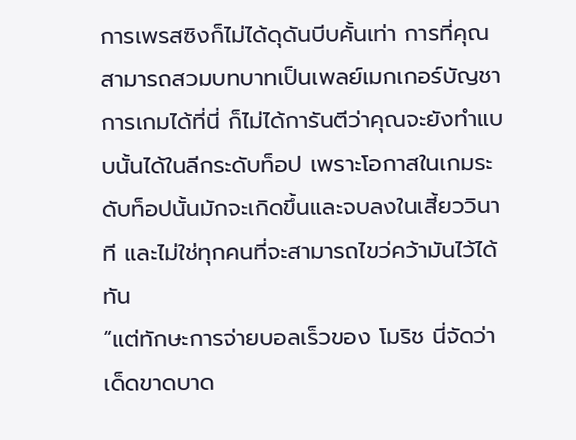การเพรสซิงก็ไม่ได้ดุดันบีบคั้นเท่า การที่คุณสามารถสวมบทบาทเป็นเพลย์เมกเกอร์บัญชาการเกมได้ที่นี่ ก็ไม่ได้การันตีว่าคุณจะยังทำแบบนั้นได้ในลีกระดับท็อป เพราะโอกาสในเกมระดับท็อปนั้นมักจะเกิดขึ้นและจบลงในเสี้ยววินาที และไม่ใช่ทุกคนที่จะสามารถไขว่คว้ามันไว้ได้ทัน
“แต่ทักษะการจ่ายบอลเร็วของ โมริช นี่จัดว่าเด็ดขาดบาด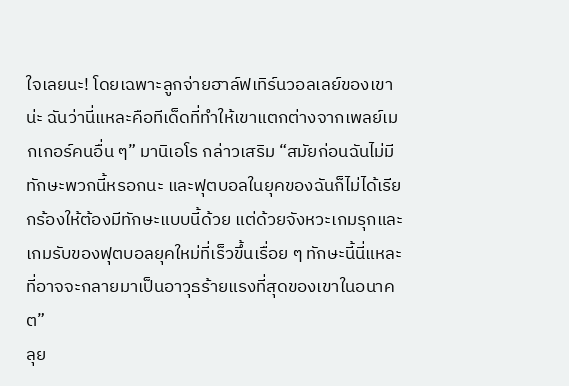ใจเลยนะ! โดยเฉพาะลูกจ่ายฮาล์ฟเทิร์นวอลเลย์ของเขาน่ะ ฉันว่านี่แหละคือทีเด็ดที่ทำให้เขาแตกต่างจากเพลย์เมกเกอร์คนอื่น ๆ” มานิเอโร กล่าวเสริม “สมัยก่อนฉันไม่มีทักษะพวกนี้หรอกนะ และฟุตบอลในยุคของฉันก็ไม่ได้เรียกร้องให้ต้องมีทักษะแบบนี้ด้วย แต่ด้วยจังหวะเกมรุกและเกมรับของฟุตบอลยุคใหม่ที่เร็วขึ้นเรื่อย ๆ ทักษะนี้นี่แหละที่อาจจะกลายมาเป็นอาวุธร้ายแรงที่สุดของเขาในอนาคต”
ลุย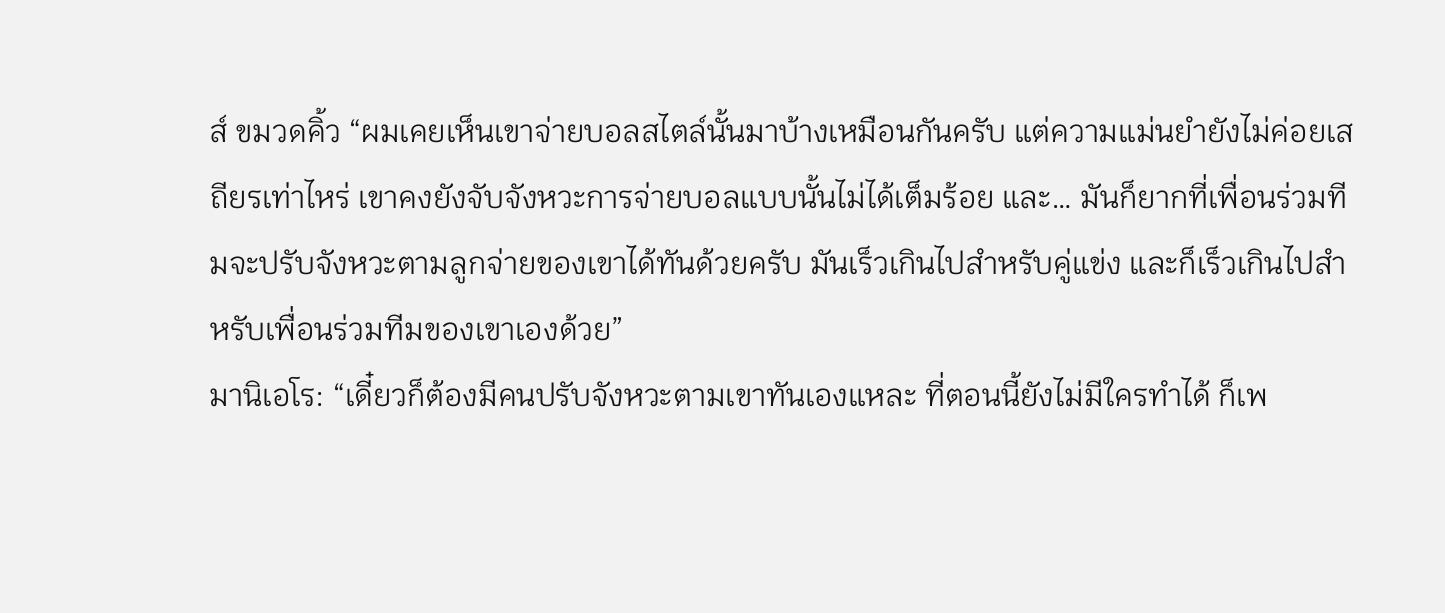ส์ ขมวดคิ้ว “ผมเคยเห็นเขาจ่ายบอลสไตล์นั้นมาบ้างเหมือนกันครับ แต่ความแม่นยำยังไม่ค่อยเสถียรเท่าไหร่ เขาคงยังจับจังหวะการจ่ายบอลแบบนั้นไม่ได้เต็มร้อย และ… มันก็ยากที่เพื่อนร่วมทีมจะปรับจังหวะตามลูกจ่ายของเขาได้ทันด้วยครับ มันเร็วเกินไปสำหรับคู่แข่ง และก็เร็วเกินไปสำหรับเพื่อนร่วมทีมของเขาเองด้วย”
มานิเอโร: “เดี๋ยวก็ต้องมีคนปรับจังหวะตามเขาทันเองแหละ ที่ตอนนี้ยังไม่มีใครทำได้ ก็เพ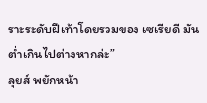ราะระดับฝีเท้าโดยรวมของ เซเรียดี มันต่ำเกินไปต่างหากล่ะ”
ลุยส์ พยักหน้า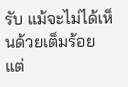รับ แม้จะไม่ได้เห็นด้วยเต็มร้อย แต่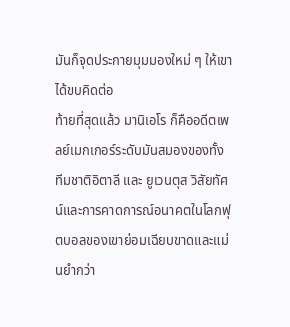มันก็จุดประกายมุมมองใหม่ ๆ ให้เขาได้ขบคิดต่อ
ท้ายที่สุดแล้ว มานิเอโร ก็คืออดีตเพลย์เมกเกอร์ระดับมันสมองของทั้ง ทีมชาติอิตาลี และ ยูเวนตุส วิสัยทัศน์และการคาดการณ์อนาคตในโลกฟุตบอลของเขาย่อมเฉียบขาดและแม่นยำกว่า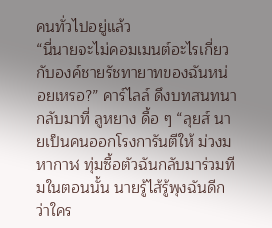คนทั่วไปอยู่แล้ว
“นี่นายจะไม่คอมเมนต์อะไรเกี่ยวกับองค์ชายรัชทายาทของฉันหน่อยเหรอ?” คาร์ไลล์ ดึงบทสนทนากลับมาที่ ลูหยาง ดื้อ ๆ “ลุยส์ นายเป็นคนออกโรงการันตีให้ ม่วงมหากาฬ ทุ่มซื้อตัวฉันกลับมาร่วมทีมในตอนนั้น นายรู้ไส้รู้พุงฉันดีกว่าใคร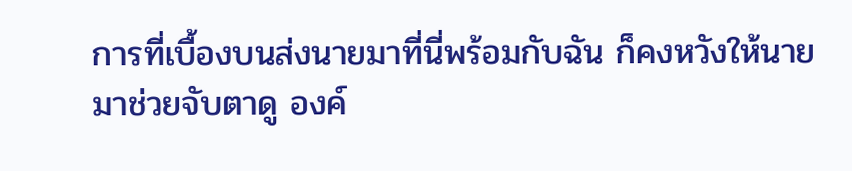การที่เบื้องบนส่งนายมาที่นี่พร้อมกับฉัน ก็คงหวังให้นายมาช่วยจับตาดู องค์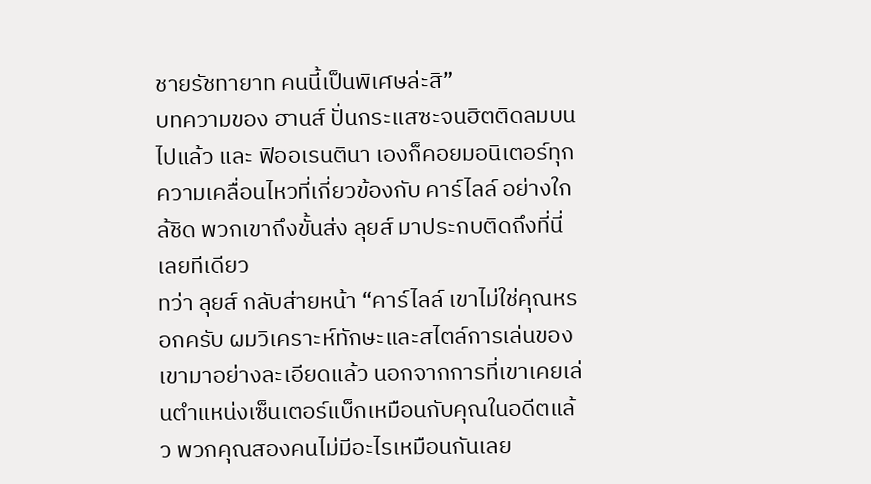ชายรัชทายาท คนนี้เป็นพิเศษล่ะสิ”
บทความของ ฮานส์ ปั่นกระแสซะจนฮิตติดลมบนไปแล้ว และ ฟิออเรนตินา เองก็คอยมอนิเตอร์ทุกความเคลื่อนไหวที่เกี่ยวข้องกับ คาร์ไลล์ อย่างใกล้ชิด พวกเขาถึงขั้นส่ง ลุยส์ มาประกบติดถึงที่นี่เลยทีเดียว
ทว่า ลุยส์ กลับส่ายหน้า “คาร์ไลล์ เขาไม่ใช่คุณหรอกครับ ผมวิเคราะห์ทักษะและสไตล์การเล่นของเขามาอย่างละเอียดแล้ว นอกจากการที่เขาเคยเล่นตำแหน่งเซ็นเตอร์แบ็กเหมือนกับคุณในอดีตแล้ว พวกคุณสองคนไม่มีอะไรเหมือนกันเลย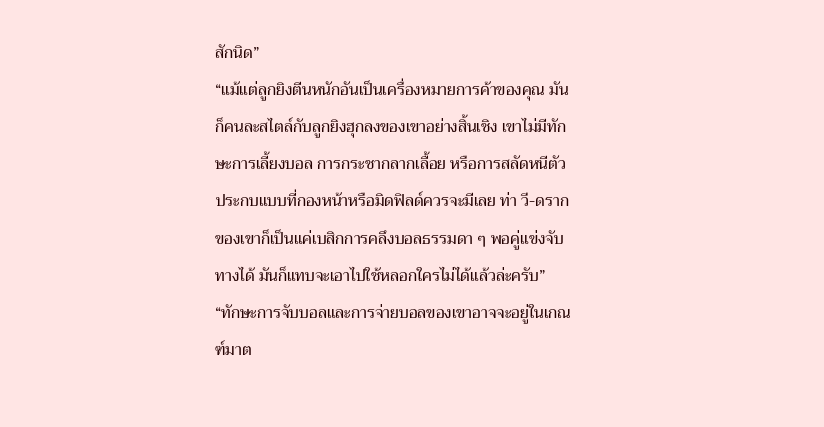สักนิด”
“แม้แต่ลูกยิงตีนหนักอันเป็นเครื่องหมายการค้าของคุณ มันก็คนละสไตล์กับลูกยิงฮุกลงของเขาอย่างสิ้นเชิง เขาไม่มีทักษะการเลี้ยงบอล การกระชากลากเลื้อย หรือการสลัดหนีตัวประกบแบบที่กองหน้าหรือมิดฟิลด์ควรจะมีเลย ท่า วี-ดราก ของเขาก็เป็นแค่เบสิกการคลึงบอลธรรมดา ๆ พอคู่แข่งจับทางได้ มันก็แทบจะเอาไปใช้หลอกใครไม่ได้แล้วล่ะครับ”
“ทักษะการจับบอลและการจ่ายบอลของเขาอาจจะอยู่ในเกณฑ์มาต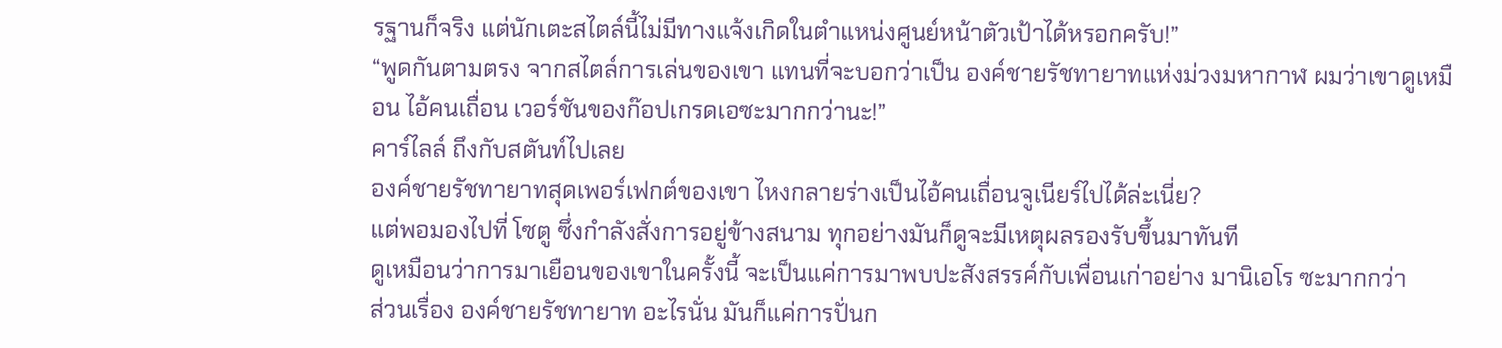รฐานก็จริง แต่นักเตะสไตล์นี้ไม่มีทางแจ้งเกิดในตำแหน่งศูนย์หน้าตัวเป้าได้หรอกครับ!”
“พูดกันตามตรง จากสไตล์การเล่นของเขา แทนที่จะบอกว่าเป็น องค์ชายรัชทายาทแห่งม่วงมหากาฬ ผมว่าเขาดูเหมือน ไอ้คนเถื่อน เวอร์ชันของก๊อปเกรดเอซะมากกว่านะ!”
คาร์ไลล์ ถึงกับสตันท์ไปเลย
องค์ชายรัชทายาทสุดเพอร์เฟกต์ของเขา ไหงกลายร่างเป็นไอ้คนเถื่อนจูเนียร์ไปได้ล่ะเนี่ย?
แต่พอมองไปที่ โซตู ซึ่งกำลังสั่งการอยู่ข้างสนาม ทุกอย่างมันก็ดูจะมีเหตุผลรองรับขึ้นมาทันที
ดูเหมือนว่าการมาเยือนของเขาในครั้งนี้ จะเป็นแค่การมาพบปะสังสรรค์กับเพื่อนเก่าอย่าง มานิเอโร ซะมากกว่า
ส่วนเรื่อง องค์ชายรัชทายาท อะไรนั่น มันก็แค่การปั่นก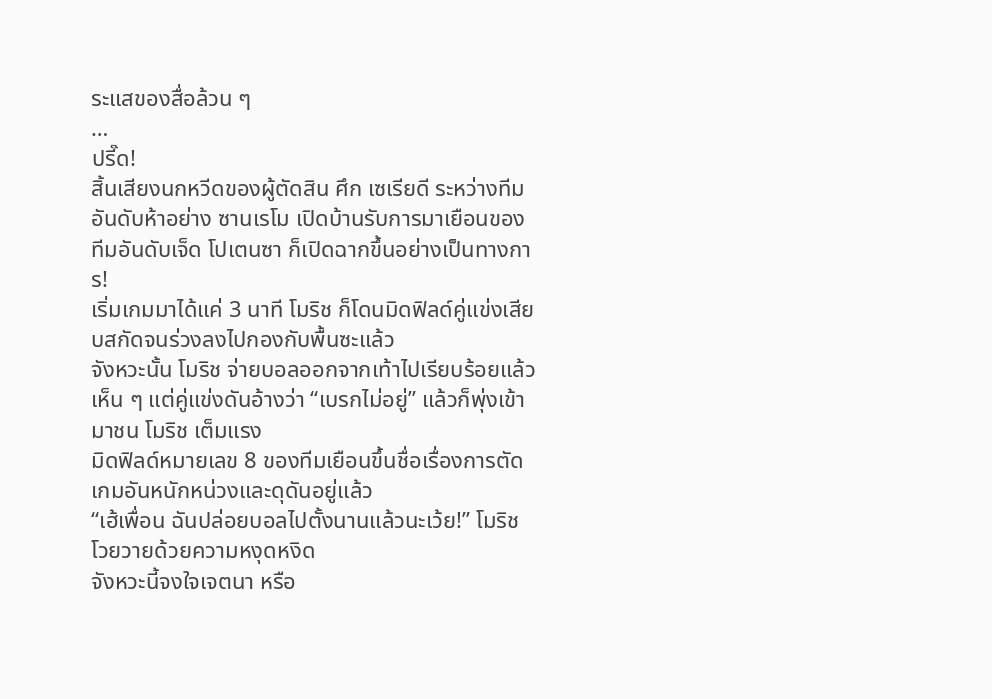ระแสของสื่อล้วน ๆ
…
ปรี๊ด!
สิ้นเสียงนกหวีดของผู้ตัดสิน ศึก เซเรียดี ระหว่างทีมอันดับห้าอย่าง ซานเรโม เปิดบ้านรับการมาเยือนของทีมอันดับเจ็ด โปเตนซา ก็เปิดฉากขึ้นอย่างเป็นทางการ!
เริ่มเกมมาได้แค่ 3 นาที โมริช ก็โดนมิดฟิลด์คู่แข่งเสียบสกัดจนร่วงลงไปกองกับพื้นซะแล้ว
จังหวะนั้น โมริช จ่ายบอลออกจากเท้าไปเรียบร้อยแล้วเห็น ๆ แต่คู่แข่งดันอ้างว่า “เบรกไม่อยู่” แล้วก็พุ่งเข้ามาชน โมริช เต็มแรง
มิดฟิลด์หมายเลข 8 ของทีมเยือนขึ้นชื่อเรื่องการตัดเกมอันหนักหน่วงและดุดันอยู่แล้ว
“เฮ้เพื่อน ฉันปล่อยบอลไปตั้งนานแล้วนะเว้ย!” โมริช โวยวายด้วยความหงุดหงิด
จังหวะนี้จงใจเจตนา หรือ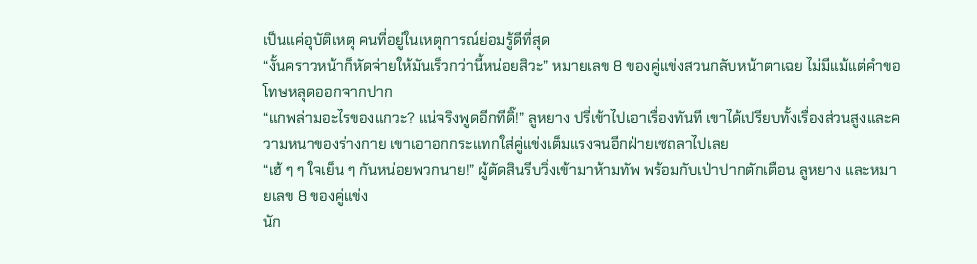เป็นแค่อุบัติเหตุ คนที่อยู่ในเหตุการณ์ย่อมรู้ดีที่สุด
“งั้นคราวหน้าก็หัดจ่ายให้มันเร็วกว่านี้หน่อยสิวะ” หมายเลข 8 ของคู่แข่งสวนกลับหน้าตาเฉย ไม่มีแม้แต่คำขอโทษหลุดออกจากปาก
“แกพล่ามอะไรของแกวะ? แน่จริงพูดอีกทีดิ๊!” ลูหยาง ปรี่เข้าไปเอาเรื่องทันที เขาได้เปรียบทั้งเรื่องส่วนสูงและความหนาของร่างกาย เขาเอาอกกระแทกใส่คู่แข่งเต็มแรงจนอีกฝ่ายเซถลาไปเลย
“เฮ้ ๆ ๆ ใจเย็น ๆ กันหน่อยพวกนาย!” ผู้ตัดสินรีบวิ่งเข้ามาห้ามทัพ พร้อมกับเป่าปากตักเตือน ลูหยาง และหมายเลข 8 ของคู่แข่ง
นัก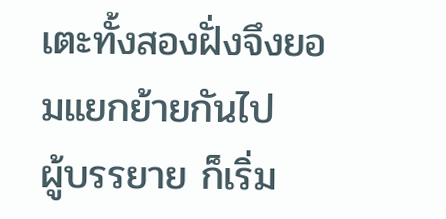เตะทั้งสองฝั่งจึงยอมแยกย้ายกันไป
ผู้บรรยาย ก็เริ่ม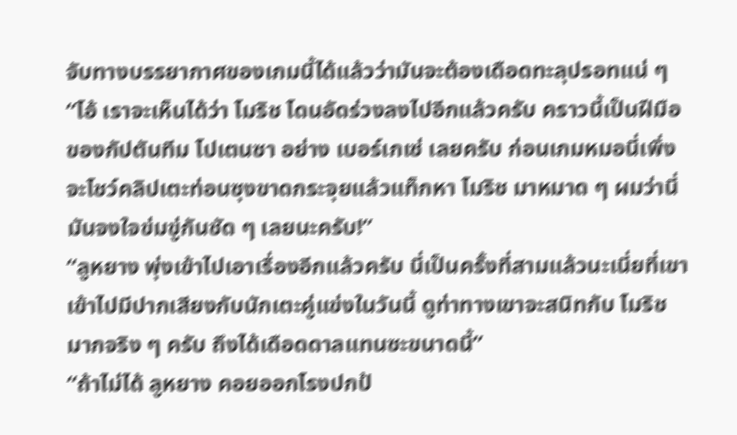จับทางบรรยากาศของเกมนี้ได้แล้วว่ามันจะต้องเดือดทะลุปรอทแน่ ๆ
“โอ้ เราจะเห็นได้ว่า โมริช โดนอัดร่วงลงไปอีกแล้วครับ คราวนี้เป็นฝีมือของกัปตันทีม โปเตนซา อย่าง เบอร์เกเซ่ เลยครับ ก่อนเกมหมอนี่เพิ่งจะโชว์คลิปเตะท่อนซุงขาดกระจุยแล้วแท็กหา โมริช มาหมาด ๆ ผมว่านี่มันจงใจข่มขู่กันชัด ๆ เลยนะครับ!”
“ลูหยาง พุ่งเข้าไปเอาเรื่องอีกแล้วครับ นี่เป็นครั้งที่สามแล้วนะเนี่ยที่เขาเข้าไปมีปากเสียงกับนักเตะคู่แข่งในวันนี้ ดูท่าทางเขาจะสนิทกับ โมริช มากจริง ๆ ครับ ถึงได้เดือดดาลแทนซะขนาดนี้”
“ถ้าไม่ได้ ลูหยาง คอยออกโรงปกป้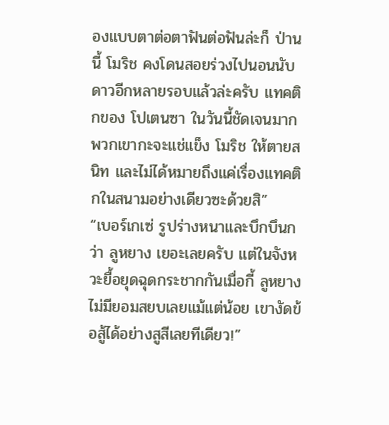องแบบตาต่อตาฟันต่อฟันล่ะก็ ป่านนี้ โมริช คงโดนสอยร่วงไปนอนนับดาวอีกหลายรอบแล้วล่ะครับ แทคติกของ โปเตนซา ในวันนี้ชัดเจนมาก พวกเขากะจะแช่แข็ง โมริช ให้ตายสนิท และไม่ได้หมายถึงแค่เรื่องแทคติกในสนามอย่างเดียวซะด้วยสิ”
“เบอร์เกเซ่ รูปร่างหนาและบึกบึนกว่า ลูหยาง เยอะเลยครับ แต่ในจังหวะยื้อยุดฉุดกระชากกันเมื่อกี้ ลูหยาง ไม่มียอมสยบเลยแม้แต่น้อย เขางัดข้อสู้ได้อย่างสูสีเลยทีเดียว!”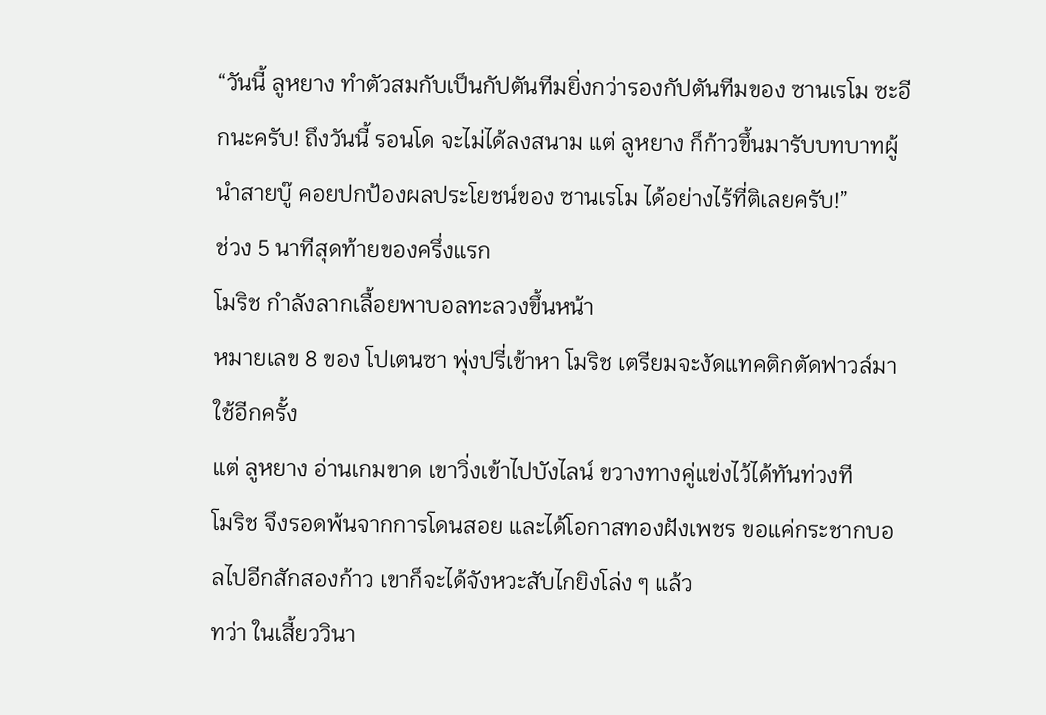“วันนี้ ลูหยาง ทำตัวสมกับเป็นกัปตันทีมยิ่งกว่ารองกัปตันทีมของ ซานเรโม ซะอีกนะครับ! ถึงวันนี้ รอนโด จะไม่ได้ลงสนาม แต่ ลูหยาง ก็ก้าวขึ้นมารับบทบาทผู้นำสายบู๊ คอยปกป้องผลประโยชน์ของ ซานเรโม ได้อย่างไร้ที่ติเลยครับ!”
ช่วง 5 นาทีสุดท้ายของครึ่งแรก
โมริช กำลังลากเลื้อยพาบอลทะลวงขึ้นหน้า
หมายเลข 8 ของ โปเตนซา พุ่งปรี่เข้าหา โมริช เตรียมจะงัดแทคติกตัดฟาวล์มาใช้อีกครั้ง
แต่ ลูหยาง อ่านเกมขาด เขาวิ่งเข้าไปบังไลน์ ขวางทางคู่แข่งไว้ได้ทันท่วงที
โมริช จึงรอดพ้นจากการโดนสอย และได้โอกาสทองฝังเพชร ขอแค่กระชากบอลไปอีกสักสองก้าว เขาก็จะได้จังหวะสับไกยิงโล่ง ๆ แล้ว
ทว่า ในเสี้ยววินา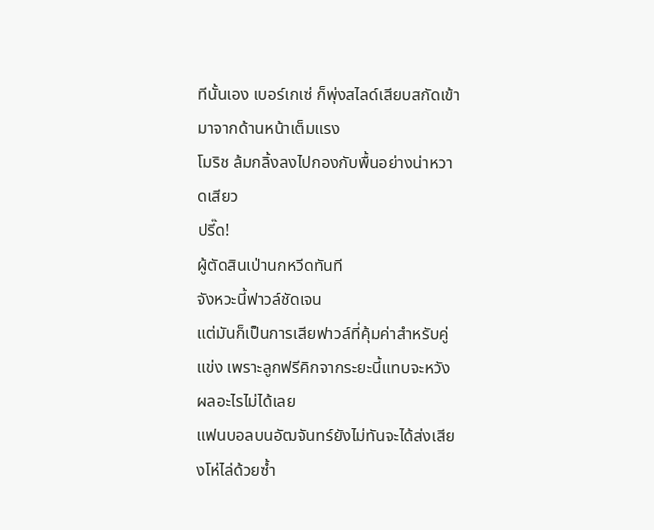ทีนั้นเอง เบอร์เกเซ่ ก็พุ่งสไลด์เสียบสกัดเข้ามาจากด้านหน้าเต็มแรง
โมริช ล้มกลิ้งลงไปกองกับพื้นอย่างน่าหวาดเสียว
ปรี๊ด!
ผู้ตัดสินเป่านกหวีดทันที
จังหวะนี้ฟาวล์ชัดเจน
แต่มันก็เป็นการเสียฟาวล์ที่คุ้มค่าสำหรับคู่แข่ง เพราะลูกฟรีคิกจากระยะนี้แทบจะหวังผลอะไรไม่ได้เลย
แฟนบอลบนอัฒจันทร์ยังไม่ทันจะได้ส่งเสียงโห่ไล่ด้วยซ้ำ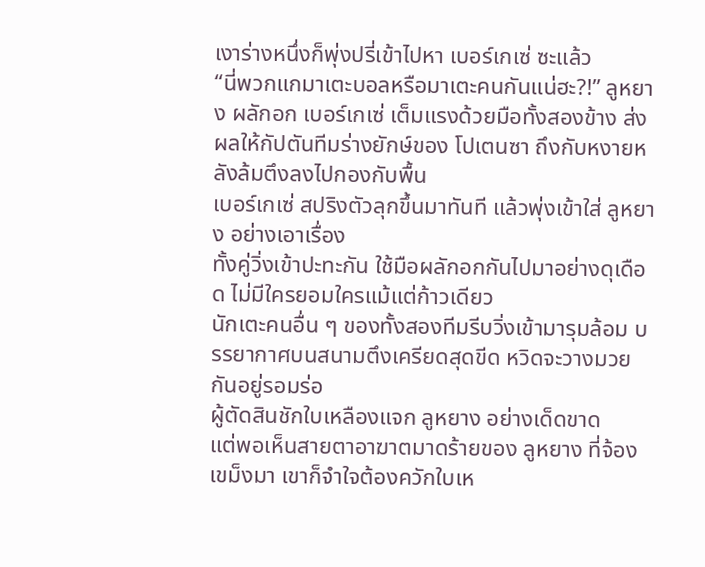เงาร่างหนึ่งก็พุ่งปรี่เข้าไปหา เบอร์เกเซ่ ซะแล้ว
“นี่พวกแกมาเตะบอลหรือมาเตะคนกันแน่ฮะ?!” ลูหยาง ผลักอก เบอร์เกเซ่ เต็มแรงด้วยมือทั้งสองข้าง ส่งผลให้กัปตันทีมร่างยักษ์ของ โปเตนซา ถึงกับหงายหลังล้มตึงลงไปกองกับพื้น
เบอร์เกเซ่ สปริงตัวลุกขึ้นมาทันที แล้วพุ่งเข้าใส่ ลูหยาง อย่างเอาเรื่อง
ทั้งคู่วิ่งเข้าปะทะกัน ใช้มือผลักอกกันไปมาอย่างดุเดือด ไม่มีใครยอมใครแม้แต่ก้าวเดียว
นักเตะคนอื่น ๆ ของทั้งสองทีมรีบวิ่งเข้ามารุมล้อม บรรยากาศบนสนามตึงเครียดสุดขีด หวิดจะวางมวยกันอยู่รอมร่อ
ผู้ตัดสินชักใบเหลืองแจก ลูหยาง อย่างเด็ดขาด
แต่พอเห็นสายตาอาฆาตมาดร้ายของ ลูหยาง ที่จ้องเขม็งมา เขาก็จำใจต้องควักใบเห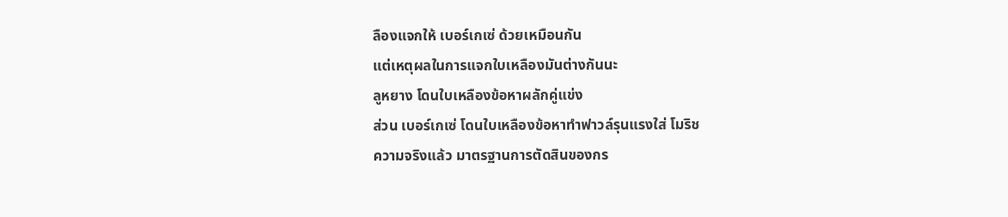ลืองแจกให้ เบอร์เกเซ่ ด้วยเหมือนกัน
แต่เหตุผลในการแจกใบเหลืองมันต่างกันนะ
ลูหยาง โดนใบเหลืองข้อหาผลักคู่แข่ง
ส่วน เบอร์เกเซ่ โดนใบเหลืองข้อหาทำฟาวล์รุนแรงใส่ โมริช
ความจริงแล้ว มาตรฐานการตัดสินของกร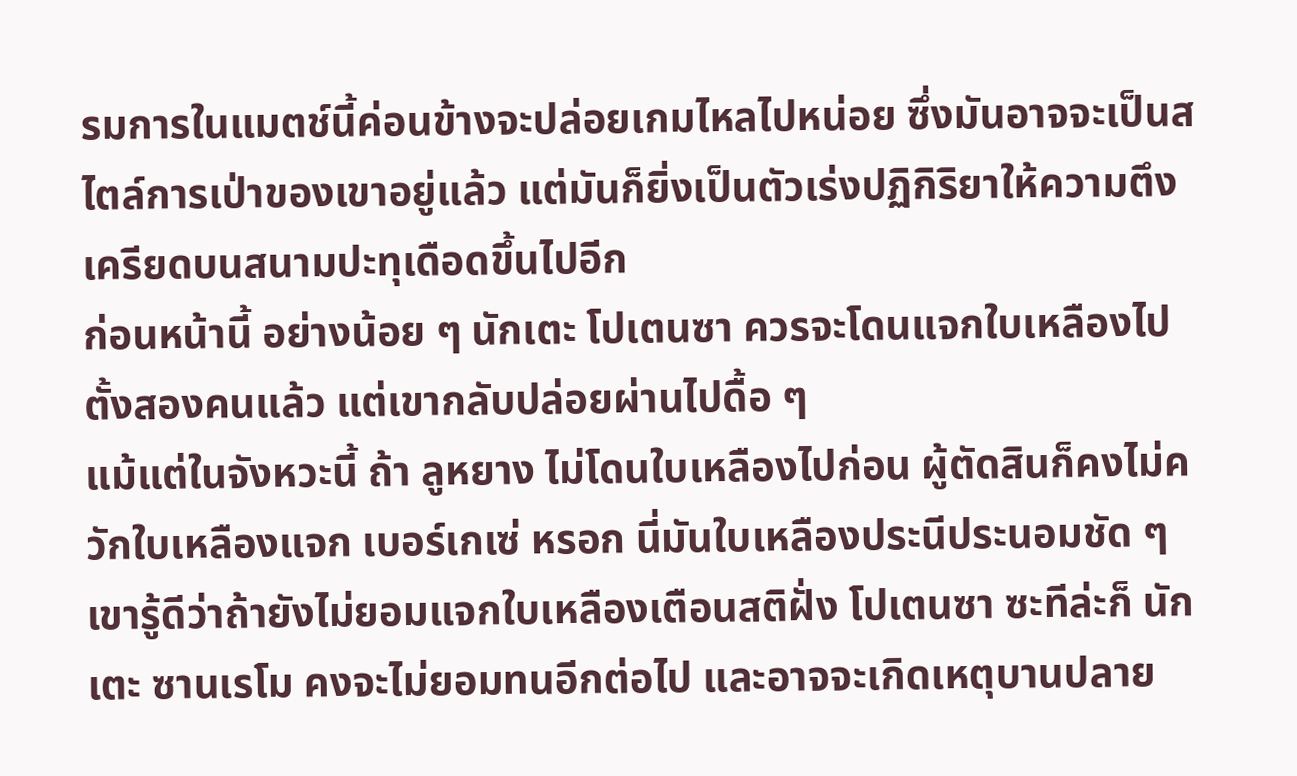รมการในแมตช์นี้ค่อนข้างจะปล่อยเกมไหลไปหน่อย ซึ่งมันอาจจะเป็นสไตล์การเป่าของเขาอยู่แล้ว แต่มันก็ยิ่งเป็นตัวเร่งปฏิกิริยาให้ความตึงเครียดบนสนามปะทุเดือดขึ้นไปอีก
ก่อนหน้านี้ อย่างน้อย ๆ นักเตะ โปเตนซา ควรจะโดนแจกใบเหลืองไปตั้งสองคนแล้ว แต่เขากลับปล่อยผ่านไปดื้อ ๆ
แม้แต่ในจังหวะนี้ ถ้า ลูหยาง ไม่โดนใบเหลืองไปก่อน ผู้ตัดสินก็คงไม่ควักใบเหลืองแจก เบอร์เกเซ่ หรอก นี่มันใบเหลืองประนีประนอมชัด ๆ เขารู้ดีว่าถ้ายังไม่ยอมแจกใบเหลืองเตือนสติฝั่ง โปเตนซา ซะทีล่ะก็ นักเตะ ซานเรโม คงจะไม่ยอมทนอีกต่อไป และอาจจะเกิดเหตุบานปลาย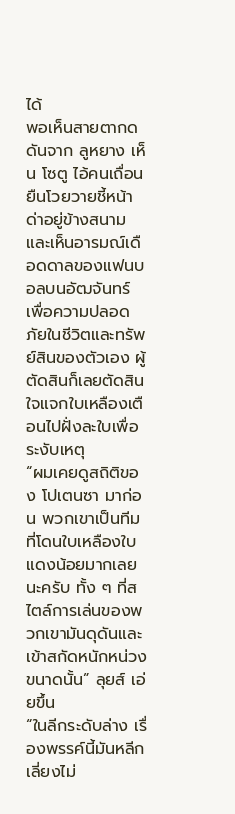ได้
พอเห็นสายตากดดันจาก ลูหยาง เห็น โซตู ไอ้คนเถื่อน ยืนโวยวายชี้หน้าด่าอยู่ข้างสนาม และเห็นอารมณ์เดือดดาลของแฟนบอลบนอัฒจันทร์
เพื่อความปลอดภัยในชีวิตและทรัพย์สินของตัวเอง ผู้ตัดสินก็เลยตัดสินใจแจกใบเหลืองเตือนไปฝั่งละใบเพื่อระงับเหตุ
“ผมเคยดูสถิติของ โปเตนซา มาก่อน พวกเขาเป็นทีมที่โดนใบเหลืองใบแดงน้อยมากเลยนะครับ ทั้ง ๆ ที่สไตล์การเล่นของพวกเขามันดุดันและเข้าสกัดหนักหน่วงขนาดนั้น” ลุยส์ เอ่ยขึ้น
“ในลีกระดับล่าง เรื่องพรรค์นี้มันหลีกเลี่ยงไม่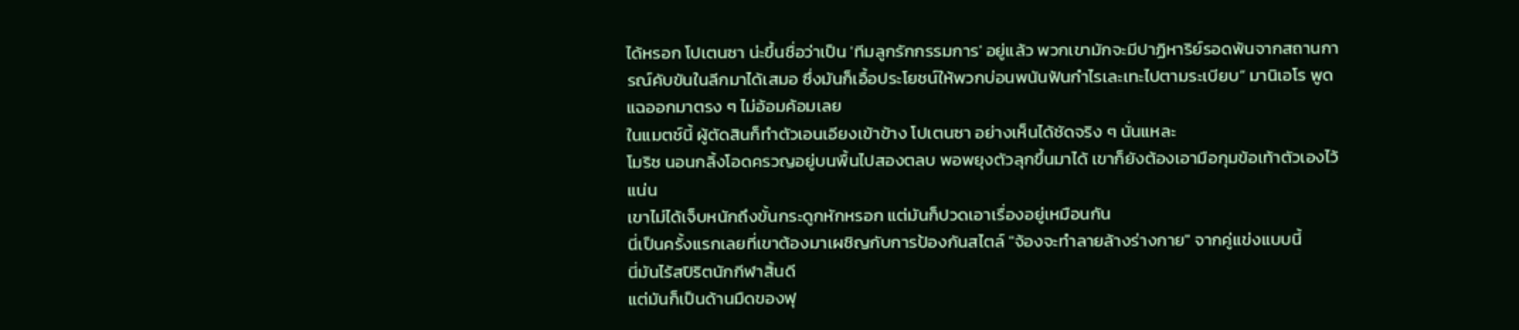ได้หรอก โปเตนซา น่ะขึ้นชื่อว่าเป็น 'ทีมลูกรักกรรมการ' อยู่แล้ว พวกเขามักจะมีปาฏิหาริย์รอดพ้นจากสถานการณ์คับขันในลีกมาได้เสมอ ซึ่งมันก็เอื้อประโยชน์ให้พวกบ่อนพนันฟันกำไรเละเทะไปตามระเบียบ” มานิเอโร พูดแฉออกมาตรง ๆ ไม่อ้อมค้อมเลย
ในแมตช์นี้ ผู้ตัดสินก็ทำตัวเอนเอียงเข้าข้าง โปเตนซา อย่างเห็นได้ชัดจริง ๆ นั่นแหละ
โมริช นอนกลิ้งโอดครวญอยู่บนพื้นไปสองตลบ พอพยุงตัวลุกขึ้นมาได้ เขาก็ยังต้องเอามือกุมข้อเท้าตัวเองไว้แน่น
เขาไม่ได้เจ็บหนักถึงขั้นกระดูกหักหรอก แต่มันก็ปวดเอาเรื่องอยู่เหมือนกัน
นี่เป็นครั้งแรกเลยที่เขาต้องมาเผชิญกับการป้องกันสไตล์ "จ้องจะทำลายล้างร่างกาย" จากคู่แข่งแบบนี้
นี่มันไร้สปิริตนักกีฬาสิ้นดี
แต่มันก็เป็นด้านมืดของฟุ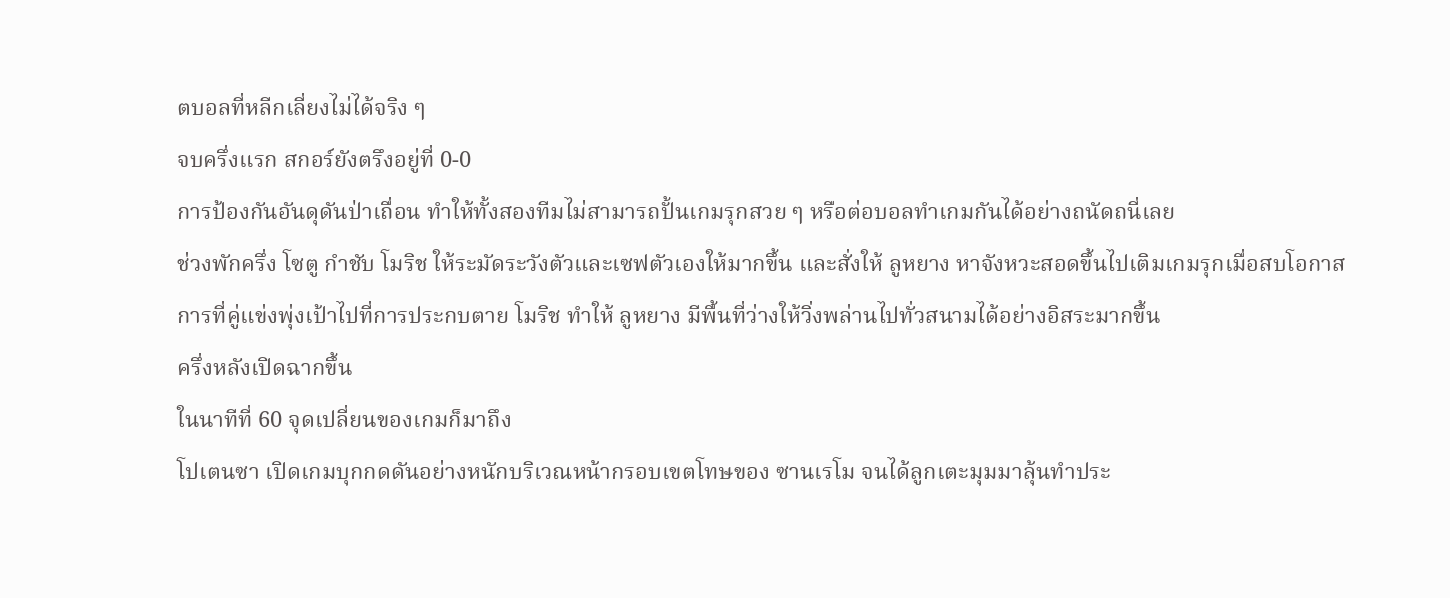ตบอลที่หลีกเลี่ยงไม่ได้จริง ๆ
จบครึ่งแรก สกอร์ยังตรึงอยู่ที่ 0-0
การป้องกันอันดุดันป่าเถื่อน ทำให้ทั้งสองทีมไม่สามารถปั้นเกมรุกสวย ๆ หรือต่อบอลทำเกมกันได้อย่างถนัดถนี่เลย
ช่วงพักครึ่ง โซตู กำชับ โมริช ให้ระมัดระวังตัวและเซฟตัวเองให้มากขึ้น และสั่งให้ ลูหยาง หาจังหวะสอดขึ้นไปเติมเกมรุกเมื่อสบโอกาส
การที่คู่แข่งพุ่งเป้าไปที่การประกบตาย โมริช ทำให้ ลูหยาง มีพื้นที่ว่างให้วิ่งพล่านไปทั่วสนามได้อย่างอิสระมากขึ้น
ครึ่งหลังเปิดฉากขึ้น
ในนาทีที่ 60 จุดเปลี่ยนของเกมก็มาถึง
โปเตนซา เปิดเกมบุกกดดันอย่างหนักบริเวณหน้ากรอบเขตโทษของ ซานเรโม จนได้ลูกเตะมุมมาลุ้นทำประ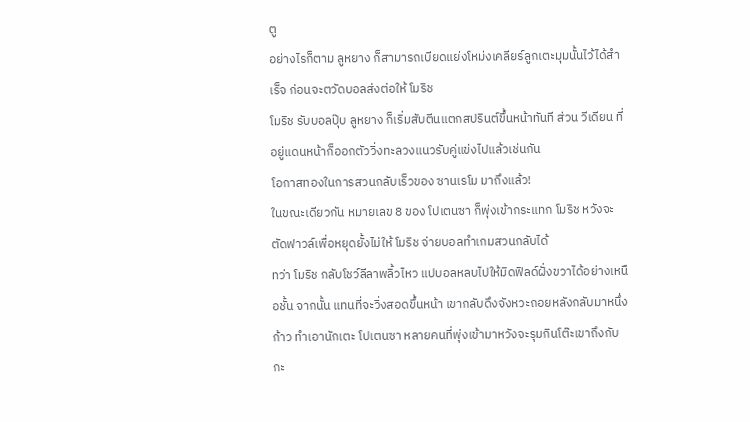ตู
อย่างไรก็ตาม ลูหยาง ก็สามารถเบียดแย่งโหม่งเคลียร์ลูกเตะมุมนั้นไว้ได้สำเร็จ ก่อนจะตวัดบอลส่งต่อให้ โมริช
โมริช รับบอลปุ๊บ ลูหยาง ก็เริ่มสับตีนแตกสปรินต์ขึ้นหน้าทันที ส่วน วีเดียน ที่อยู่แดนหน้าก็ออกตัววิ่งทะลวงแนวรับคู่แข่งไปแล้วเช่นกัน
โอกาสทองในการสวนกลับเร็วของ ซานเรโม มาถึงแล้ว!
ในขณะเดียวกัน หมายเลข 8 ของ โปเตนซา ก็พุ่งเข้ากระแทก โมริช หวังจะตัดฟาวล์เพื่อหยุดยั้งไม่ให้ โมริช จ่ายบอลทำเกมสวนกลับได้
ทว่า โมริช กลับโชว์ลีลาพลิ้วไหว แปบอลหลบไปให้มิดฟิลด์ฝั่งขวาได้อย่างเหนือชั้น จากนั้น แทนที่จะวิ่งสอดขึ้นหน้า เขากลับดึงจังหวะถอยหลังกลับมาหนึ่งก้าว ทำเอานักเตะ โปเตนซา หลายคนที่พุ่งเข้ามาหวังจะรุมกินโต๊ะเขาถึงกับกะ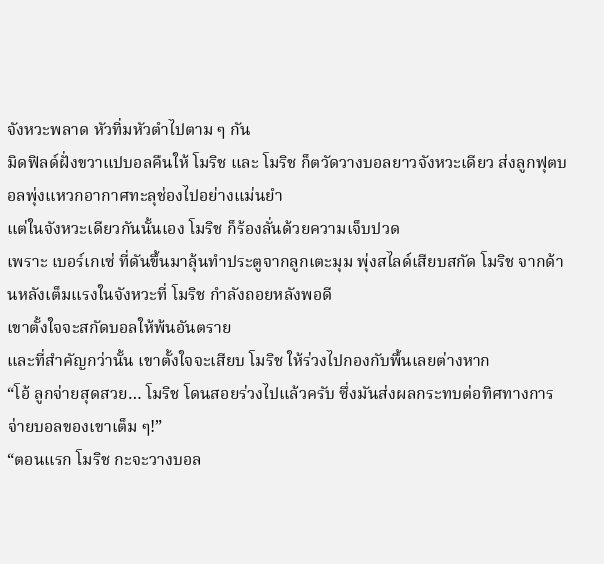จังหวะพลาด หัวทิ่มหัวตำไปตาม ๆ กัน
มิดฟิลด์ฝั่งขวาแปบอลคืนให้ โมริช และ โมริช ก็ตวัดวางบอลยาวจังหวะเดียว ส่งลูกฟุตบอลพุ่งแหวกอากาศทะลุช่องไปอย่างแม่นยำ
แต่ในจังหวะเดียวกันนั้นเอง โมริช ก็ร้องลั่นด้วยความเจ็บปวด
เพราะ เบอร์เกเซ่ ที่ดันขึ้นมาลุ้นทำประตูจากลูกเตะมุม พุ่งสไลด์เสียบสกัด โมริช จากด้านหลังเต็มแรงในจังหวะที่ โมริช กำลังถอยหลังพอดี
เขาตั้งใจจะสกัดบอลให้พ้นอันตราย
และที่สำคัญกว่านั้น เขาตั้งใจจะเสียบ โมริช ให้ร่วงไปกองกับพื้นเลยต่างหาก
“โอ้ ลูกจ่ายสุดสวย… โมริช โดนสอยร่วงไปแล้วครับ ซึ่งมันส่งผลกระทบต่อทิศทางการจ่ายบอลของเขาเต็ม ๆ!”
“ตอนแรก โมริช กะจะวางบอล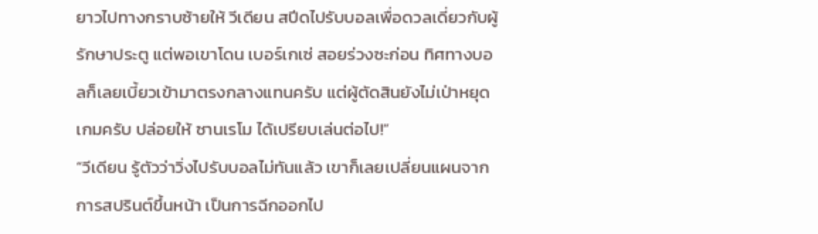ยาวไปทางกราบซ้ายให้ วีเดียน สปีดไปรับบอลเพื่อดวลเดี่ยวกับผู้รักษาประตู แต่พอเขาโดน เบอร์เกเซ่ สอยร่วงซะก่อน ทิศทางบอลก็เลยเบี้ยวเข้ามาตรงกลางแทนครับ แต่ผู้ตัดสินยังไม่เป่าหยุดเกมครับ ปล่อยให้ ซานเรโม ได้เปรียบเล่นต่อไป!”
“วีเดียน รู้ตัวว่าวิ่งไปรับบอลไม่ทันแล้ว เขาก็เลยเปลี่ยนแผนจากการสปรินต์ขึ้นหน้า เป็นการฉีกออกไป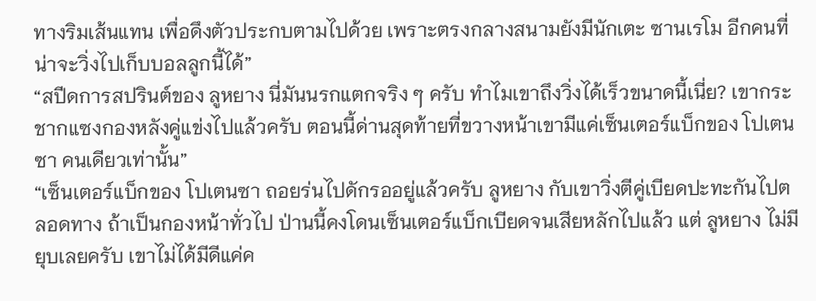ทางริมเส้นแทน เพื่อดึงตัวประกบตามไปด้วย เพราะตรงกลางสนามยังมีนักเตะ ซานเรโม อีกคนที่น่าจะวิ่งไปเก็บบอลลูกนี้ได้”
“สปีดการสปรินต์ของ ลูหยาง นี่มันนรกแตกจริง ๆ ครับ ทำไมเขาถึงวิ่งได้เร็วขนาดนี้เนี่ย? เขากระชากแซงกองหลังคู่แข่งไปแล้วครับ ตอนนี้ด่านสุดท้ายที่ขวางหน้าเขามีแค่เซ็นเตอร์แบ็กของ โปเตนซา คนเดียวเท่านั้น”
“เซ็นเตอร์แบ็กของ โปเตนซา ถอยร่นไปดักรออยู่แล้วครับ ลูหยาง กับเขาวิ่งตีคู่เบียดปะทะกันไปตลอดทาง ถ้าเป็นกองหน้าทั่วไป ป่านนี้คงโดนเซ็นเตอร์แบ็กเบียดจนเสียหลักไปแล้ว แต่ ลูหยาง ไม่มียุบเลยครับ เขาไม่ได้มีดีแค่ค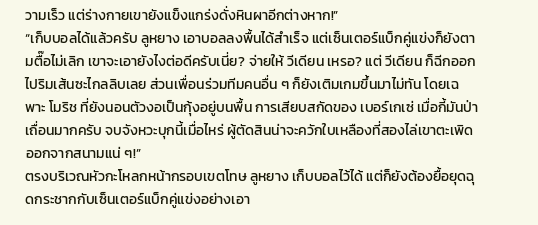วามเร็ว แต่ร่างกายเขายังแข็งแกร่งดั่งหินผาอีกต่างหาก!”
“เก็บบอลได้แล้วครับ ลูหยาง เอาบอลลงพื้นได้สำเร็จ แต่เซ็นเตอร์แบ็กคู่แข่งก็ยังตามตื๊อไม่เลิก เขาจะเอายังไงต่อดีครับเนี่ย? จ่ายให้ วีเดียน เหรอ? แต่ วีเดียน ก็ฉีกออกไปริมเส้นซะไกลลิบเลย ส่วนเพื่อนร่วมทีมคนอื่น ๆ ก็ยังเติมเกมขึ้นมาไม่ทัน โดยเฉพาะ โมริช ที่ยังนอนตัวงอเป็นกุ้งอยู่บนพื้น การเสียบสกัดของ เบอร์เกเซ่ เมื่อกี้มันป่าเถื่อนมากครับ จบจังหวะบุกนี้เมื่อไหร่ ผู้ตัดสินน่าจะควักใบเหลืองที่สองไล่เขาตะเพิดออกจากสนามแน่ ๆ!”
ตรงบริเวณหัวกะโหลกหน้ากรอบเขตโทษ ลูหยาง เก็บบอลไว้ได้ แต่ก็ยังต้องยื้อยุดฉุดกระชากกับเซ็นเตอร์แบ็กคู่แข่งอย่างเอา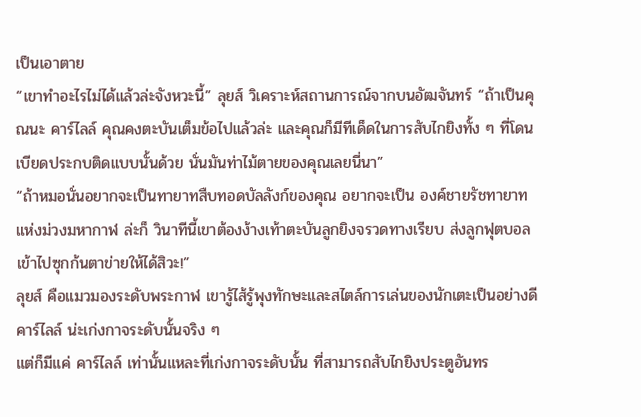เป็นเอาตาย
“เขาทำอะไรไม่ได้แล้วล่ะจังหวะนี้” ลุยส์ วิเคราะห์สถานการณ์จากบนอัฒจันทร์ “ถ้าเป็นคุณนะ คาร์ไลล์ คุณคงตะบันเต็มข้อไปแล้วล่ะ และคุณก็มีทีเด็ดในการสับไกยิงทั้ง ๆ ที่โดนเบียดประกบติดแบบนั้นด้วย นั่นมันท่าไม้ตายของคุณเลยนี่นา”
“ถ้าหมอนั่นอยากจะเป็นทายาทสืบทอดบัลลังก์ของคุณ อยากจะเป็น องค์ชายรัชทายาทแห่งม่วงมหากาฬ ล่ะก็ วินาทีนี้เขาต้องง้างเท้าตะบันลูกยิงจรวดทางเรียบ ส่งลูกฟุตบอลเข้าไปซุกก้นตาข่ายให้ได้สิวะ!”
ลุยส์ คือแมวมองระดับพระกาฬ เขารู้ไส้รู้พุงทักษะและสไตล์การเล่นของนักเตะเป็นอย่างดี
คาร์ไลล์ น่ะเก่งกาจระดับนั้นจริง ๆ
แต่ก็มีแค่ คาร์ไลล์ เท่านั้นแหละที่เก่งกาจระดับนั้น ที่สามารถสับไกยิงประตูอันทร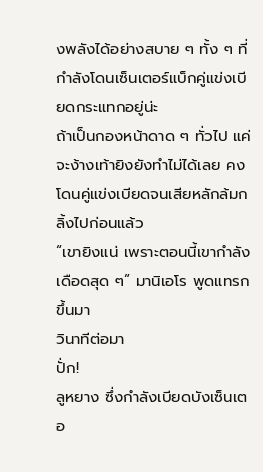งพลังได้อย่างสบาย ๆ ทั้ง ๆ ที่กำลังโดนเซ็นเตอร์แบ็กคู่แข่งเบียดกระแทกอยู่น่ะ
ถ้าเป็นกองหน้าดาด ๆ ทั่วไป แค่จะง้างเท้ายิงยังทำไม่ได้เลย คงโดนคู่แข่งเบียดจนเสียหลักล้มกลิ้งไปก่อนแล้ว
“เขายิงแน่ เพราะตอนนี้เขากำลังเดือดสุด ๆ” มานิเอโร พูดแทรกขึ้นมา
วินาทีต่อมา
ปั่ก!
ลูหยาง ซึ่งกำลังเบียดบังเซ็นเตอ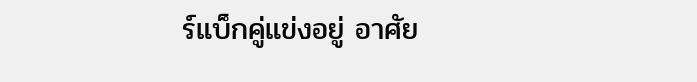ร์แบ็กคู่แข่งอยู่ อาศัย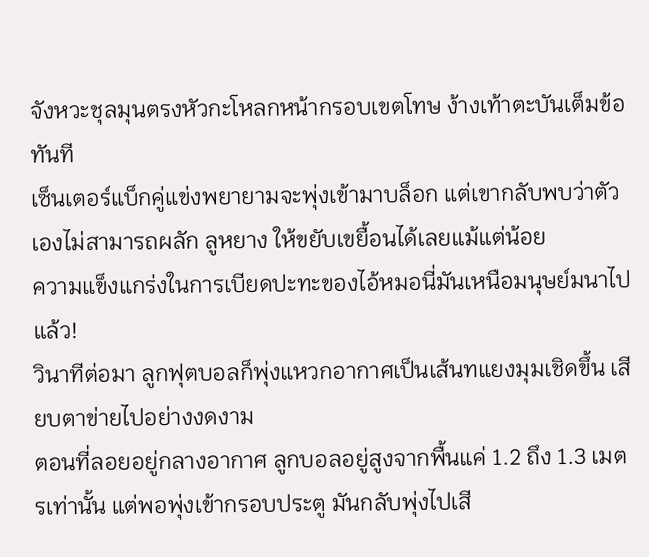จังหวะชุลมุนตรงหัวกะโหลกหน้ากรอบเขตโทษ ง้างเท้าตะบันเต็มข้อทันที
เซ็นเตอร์แบ็กคู่แข่งพยายามจะพุ่งเข้ามาบล็อก แต่เขากลับพบว่าตัวเองไม่สามารถผลัก ลูหยาง ให้ขยับเขยื้อนได้เลยแม้แต่น้อย
ความแข็งแกร่งในการเบียดปะทะของไอ้หมอนี่มันเหนือมนุษย์มนาไปแล้ว!
วินาทีต่อมา ลูกฟุตบอลก็พุ่งแหวกอากาศเป็นเส้นทแยงมุมเชิดขึ้น เสียบตาข่ายไปอย่างงดงาม
ตอนที่ลอยอยู่กลางอากาศ ลูกบอลอยู่สูงจากพื้นแค่ 1.2 ถึง 1.3 เมตรเท่านั้น แต่พอพุ่งเข้ากรอบประตู มันกลับพุ่งไปเสี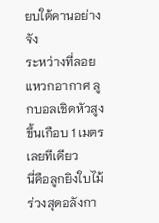ยบใต้คานอย่างจัง
ระหว่างที่ลอยแหวกอากาศ ลูกบอลเชิดหัวสูงขึ้นเกือบ 1 เมตรเลยทีเดียว
นี่คือลูกยิงใบไม้ร่วงสุดอลังกา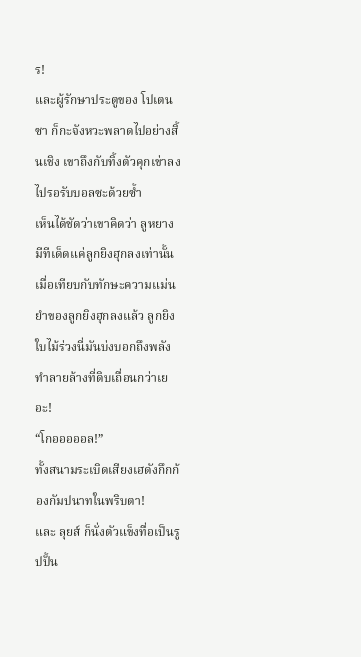ร!
และผู้รักษาประตูของ โปเตนซา ก็กะจังหวะพลาดไปอย่างสิ้นเชิง เขาถึงกับทิ้งตัวคุกเข่าลงไปรอรับบอลซะด้วยซ้ำ
เห็นได้ชัดว่าเขาคิดว่า ลูหยาง มีทีเด็ดแค่ลูกยิงฮุกลงเท่านั้น
เมื่อเทียบกับทักษะความแม่นยำของลูกยิงฮุกลงแล้ว ลูกยิงใบไม้ร่วงนี่มันบ่งบอกถึงพลังทำลายล้างที่ดิบเถื่อนกว่าเยอะ!
“โกอออออล!”
ทั้งสนามระเบิดเสียงเฮดังกึกก้องกัมปนาทในพริบตา!
และ ลุยส์ ก็นั่งตัวแข็งทื่อเป็นรูปปั้น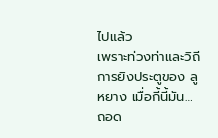ไปแล้ว
เพราะท่วงท่าและวิถีการยิงประตูของ ลูหยาง เมื่อกี้นี้มัน… ถอด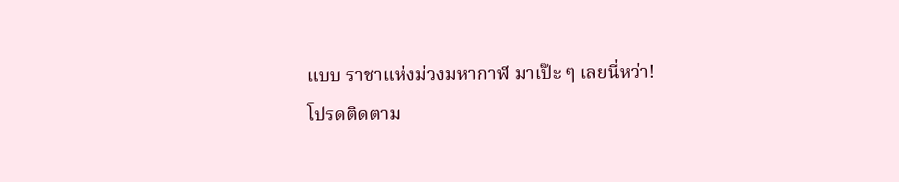แบบ ราชาแห่งม่วงมหากาฬ มาเป๊ะ ๆ เลยนี่หว่า!
โปรดติดตาม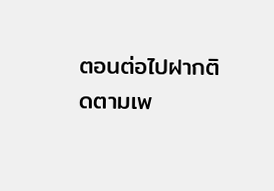ตอนต่อไปฝากติดตามเพ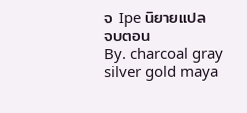จ Ipe นิยายแปล
จบตอน
By. charcoal gray silver gold maya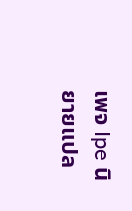เพจ Ipe นิยายแปล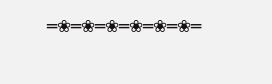═❀═❀═❀═❀═❀═❀═